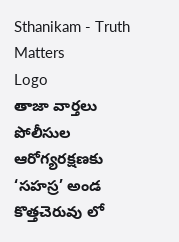Sthanikam - Truth Matters
Logo
తాజా వార్తలు
పోలీసుల ఆరోగ్యరక్షణకు ‘సహస్ర’ అండ కొత్తచెరువు లో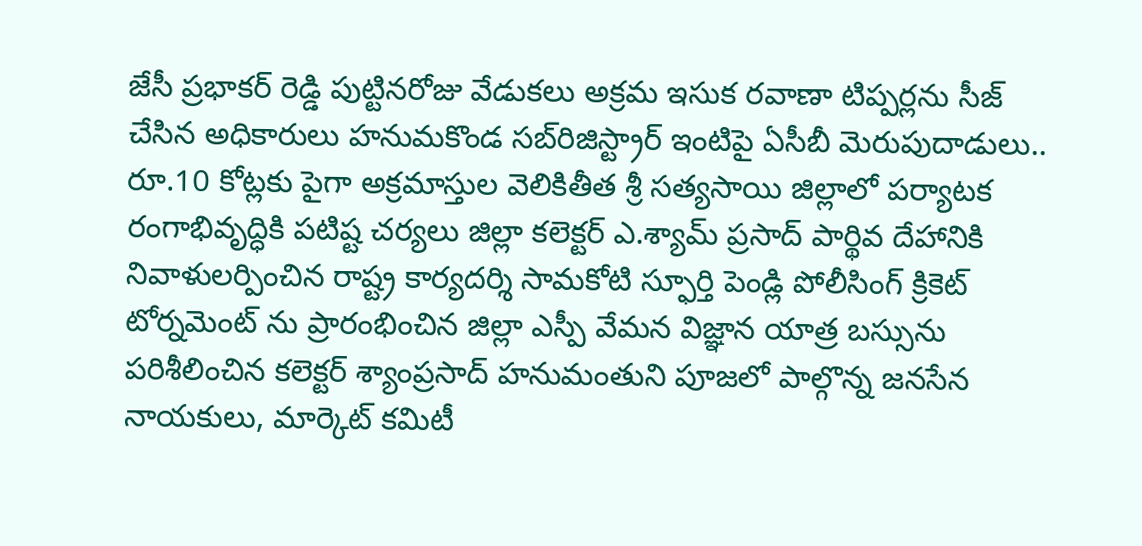జేసీ ప్రభాకర్ రెడ్డి పుట్టినరోజు వేడుకలు అక్రమ ఇసుక రవాణా టిప్పర్లను సీజ్ చేసిన అధికారులు హనుమకొండ సబ్‌రిజిస్ట్రార్ ఇంటిపై ఏసీబీ మెరుపుదాడులు.. రూ.10 కోట్లకు పైగా అక్రమాస్తుల వెలికితీత శ్రీ సత్యసాయి జిల్లాలో పర్యాటక రంగాభివృద్ధికి పటిష్ట చర్యలు జిల్లా కలెక్టర్ ఎ.శ్యామ్ ప్రసాద్ పార్థివ దేహానికి నివాళులర్పించిన రాష్ట్ర కార్యదర్శి సామకోటి స్ఫూర్తి పెండ్లి పోలీసింగ్ క్రికెట్ టోర్నమెంట్ ను ప్రారంభించిన జిల్లా ఎస్పీ వేమన విజ్ఞాన యాత్ర బస్సును పరిశీలించిన కలెక్టర్ శ్యాంప్రసాద్ హనుమంతుని పూజలో పాల్గొన్న జనసేన నాయకులు, మార్కెట్ కమిటీ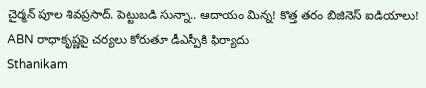చైర్మన్ పూల శివప్రసాద్. పెట్టుబడి సున్నా.. ఆదాయం మిన్న! కొత్త తరం బిజినెస్ ఐడియాలు! ABN రాధాకృష్ణపై చర్యలు కోరుతూ డీఎస్పీకి ఫిర్యాదు
Sthanikam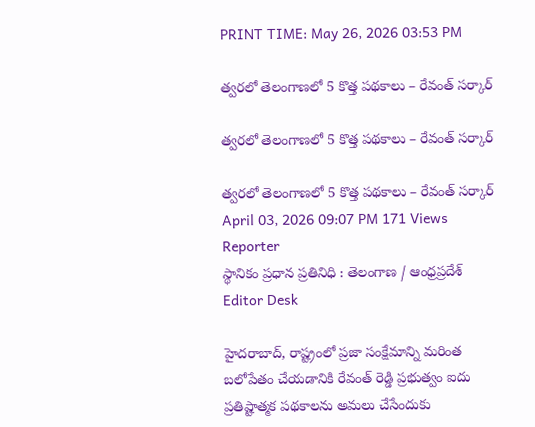PRINT TIME: May 26, 2026 03:53 PM

త్వరలో తెలంగాణలో 5 కొత్త పథకాలు – రేవంత్ సర్కార్

త్వరలో తెలంగాణలో 5 కొత్త పథకాలు – రేవంత్ సర్కార్

త్వరలో తెలంగాణలో 5 కొత్త పథకాలు – రేవంత్ సర్కార్
April 03, 2026 09:07 PM 171 Views
Reporter
స్థానికం ప్రధాన ప్రతినిధి : తెలంగాణ / ఆంధ్రప్రదేశ్
Editor Desk

హైదరాబాద్, రాష్ట్రంలో ప్రజా సంక్షేమాన్ని మరింత బలోపేతం చేయడానికి రేవంత్ రెడ్డి ప్రభుత్వం ఐదు ప్రతిష్టాత్మక పథకాలను అమలు చేసేందుకు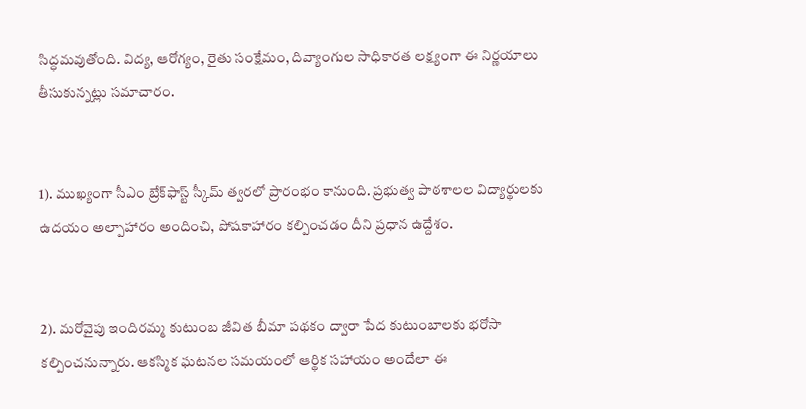సిద్ధమవుతోంది. విద్య, ఆరోగ్యం, రైతు సంక్షేమం, దివ్యాంగుల సాధికారత లక్ష్యంగా ఈ నిర్ణయాలు తీసుకున్నట్లు సమాచారం.


1). ముఖ్యంగా సీఎం బ్రేక్‌ఫాస్ట్ స్కీమ్ త్వరలో ప్రారంభం కానుంది. ప్రభుత్వ పాఠశాలల విద్యార్థులకు ఉదయం అల్పాహారం అందించి, పోషకాహారం కల్పించడం దీని ప్రధాన ఉద్దేశం.


2). మరోవైపు ఇందిరమ్మ కుటుంబ జీవిత బీమా పథకం ద్వారా పేద కుటుంబాలకు భరోసా కల్పించనున్నారు. ఆకస్మిక ఘటనల సమయంలో ఆర్థిక సహాయం అందేలా ఈ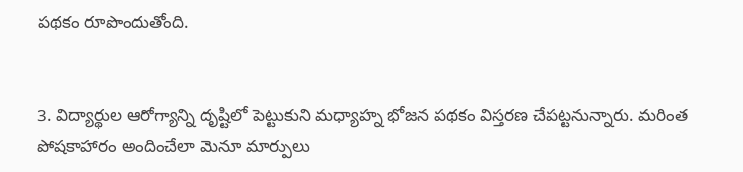పథకం రూపొందుతోంది.


3. విద్యార్థుల ఆరోగ్యాన్ని దృష్టిలో పెట్టుకుని మధ్యాహ్న భోజన పథకం విస్తరణ చేపట్టనున్నారు. మరింత పోషకాహారం అందించేలా మెనూ మార్పులు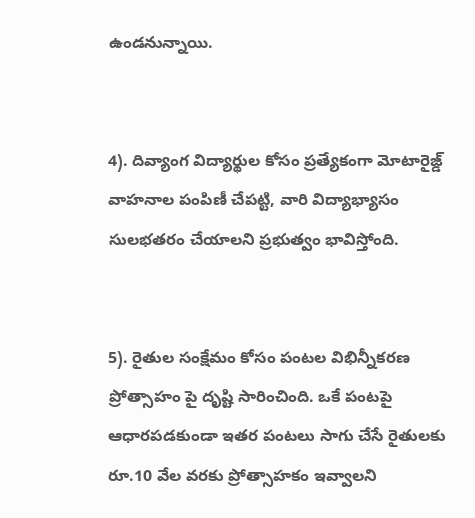ఉండనున్నాయి.


4). దివ్యాంగ విద్యార్థుల కోసం ప్రత్యేకంగా మోటారైజ్డ్ వాహనాల పంపిణీ చేపట్టి, వారి విద్యాభ్యాసం సులభతరం చేయాలని ప్రభుత్వం భావిస్తోంది.


5). రైతుల సంక్షేమం కోసం పంటల విభిన్నీకరణ ప్రోత్సాహం పై దృష్టి సారించింది. ఒకే పంటపై ఆధారపడకుండా ఇతర పంటలు సాగు చేసే రైతులకు రూ.10 వేల వరకు ప్రోత్సాహకం ఇవ్వాలని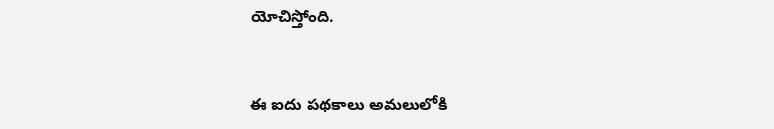యోచిస్తోంది.


ఈ ఐదు పథకాలు అమలులోకి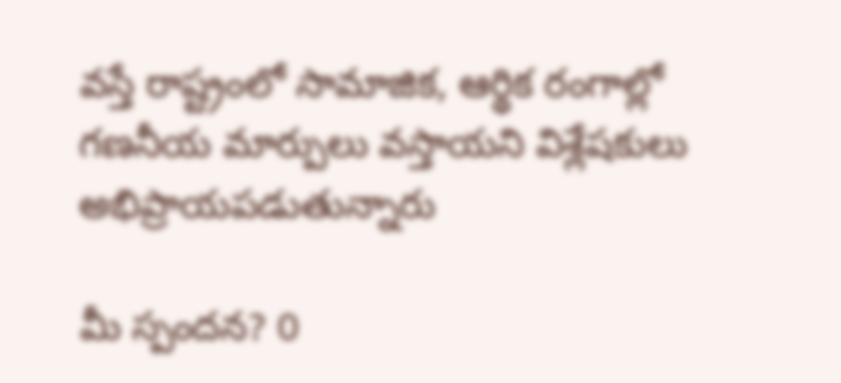వస్తే రాష్ట్రంలో సామాజిక, ఆర్థిక రంగాల్లో గణనీయ మార్పులు వస్తాయని విశ్లేషకులు అభిప్రాయపడుతున్నారు

మీ స్పందన? 0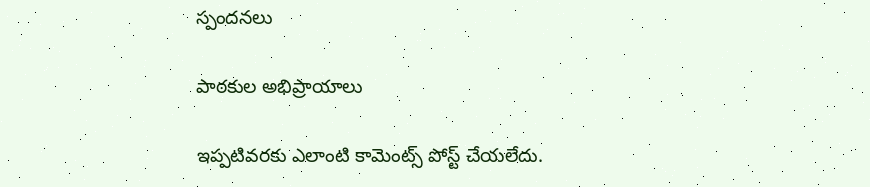స్పందనలు

పాఠకుల అభిప్రాయాలు

ఇప్పటివరకు ఎలాంటి కామెంట్స్ పోస్ట్ చేయలేదు.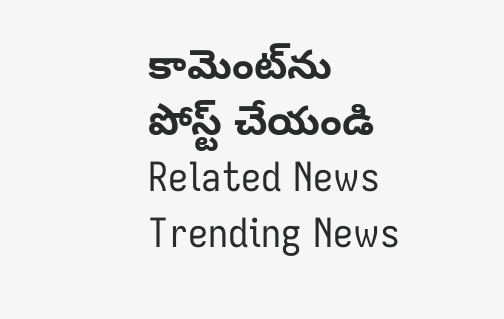కామెంట్‌ను పోస్ట్ చేయండి
Related News
Trending News